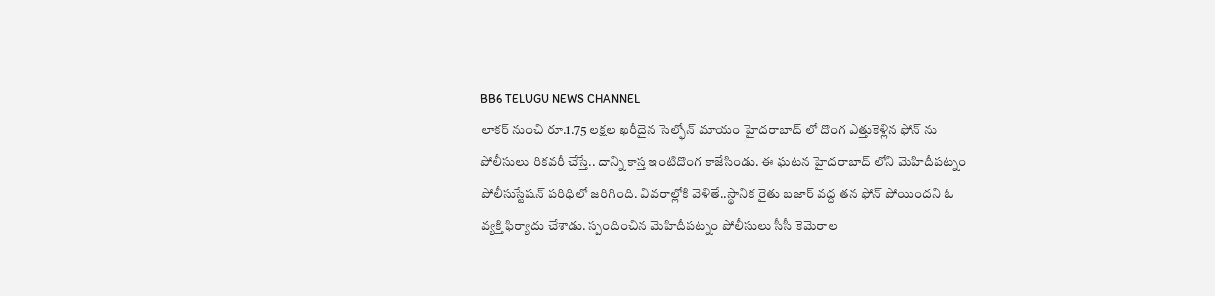BB6 TELUGU NEWS CHANNEL
లాకర్ నుంచి రూ.1.75 లక్షల ఖరీదైన సెల్ఫోన్ మాయం హైదరాబాద్ లో దొంగ ఎత్తుకెళ్లిన ఫోన్ ను పోలీసులు రికవరీ చేస్తే.. దాన్ని కాస్త ఇంటిదొంగ కాజేసిండు. ఈ ఘటన హైదరాబాద్ లోని మెహిదీపట్నం పోలీసుస్టేషన్ పరిధిలో జరిగింది. వివరాల్లోకి వెళితే..స్థానిక రైతు బజార్ వద్ద తన ఫోన్ పోయిందని ఓ వ్యక్తి ఫిర్యాదు చేశాడు. స్పందించిన మెహిదీపట్నం పోలీసులు సీసీ కెమెరాల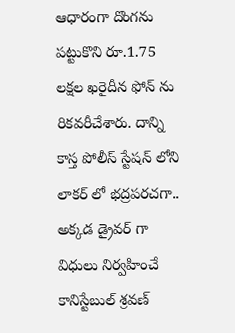ఆధారంగా దొంగను పట్టుకొని రూ.1.75 లక్షల ఖరైదీన ఫోన్ ను రికవరీచేశారు. దాన్ని కాస్త పోలీస్ స్టేషన్ లోని లాకర్ లో భద్రపరచగా.. అక్కడ డ్రైవర్ గా విధులు నిర్వహించే కానిస్టేబుల్ శ్రవణ్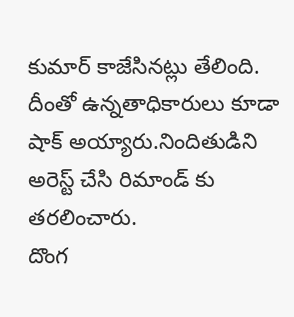కుమార్ కాజేసినట్లు తేలింది. దీంతో ఉన్నతాధికారులు కూడా షాక్ అయ్యారు.నిందితుడిని అరెస్ట్ చేసి రిమాండ్ కు తరలించారు.
దొంగ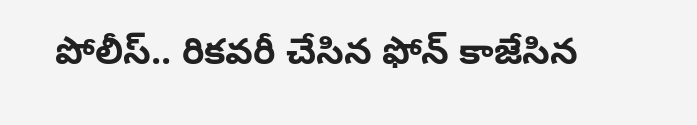పోలీస్.. రికవరీ చేసిన ఫోన్ కాజేసిన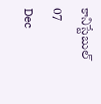కానిస్టేబుల్
07
Dec